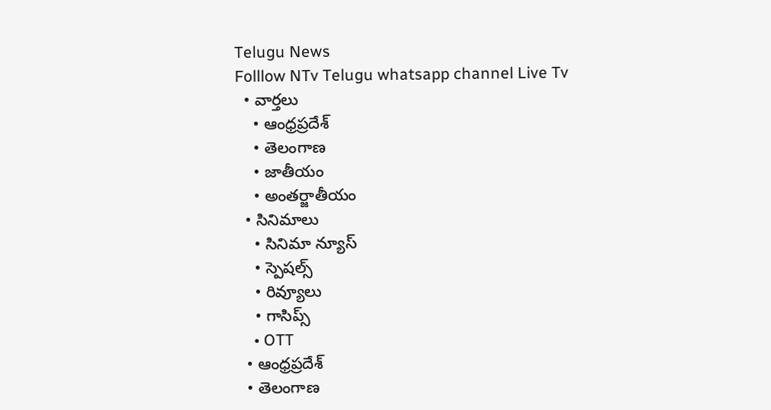Telugu News
Folllow NTv Telugu whatsapp channel Live Tv
  • వార్తలు
    • ఆంధ్రప్రదేశ్
    • తెలంగాణ
    • జాతీయం
    • అంతర్జాతీయం
  • సినిమాలు
    • సినిమా న్యూస్
    • స్పెషల్స్
    • రివ్యూలు
    • గాసిప్స్
    • OTT
  • ఆంధ్రప్రదేశ్
  • తెలంగాణ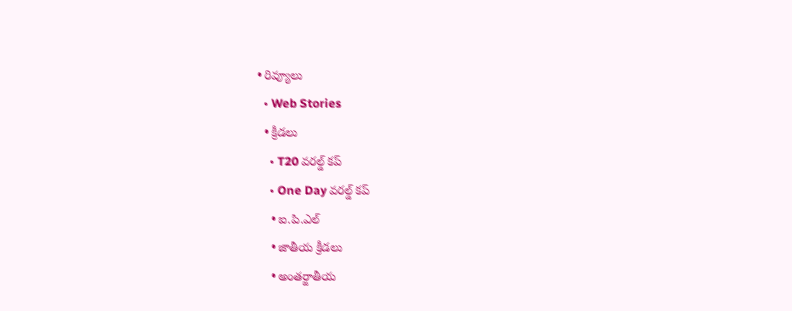• రివ్యూలు
  • Web Stories
  • క్రీడలు
    • T20 వరల్డ్ కప్
    • One Day వరల్డ్ కప్
    • ఐ.పి.ఎల్
    • జాతీయ క్రీడలు
    • అంతర్జాతీయ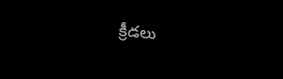క్రీడలు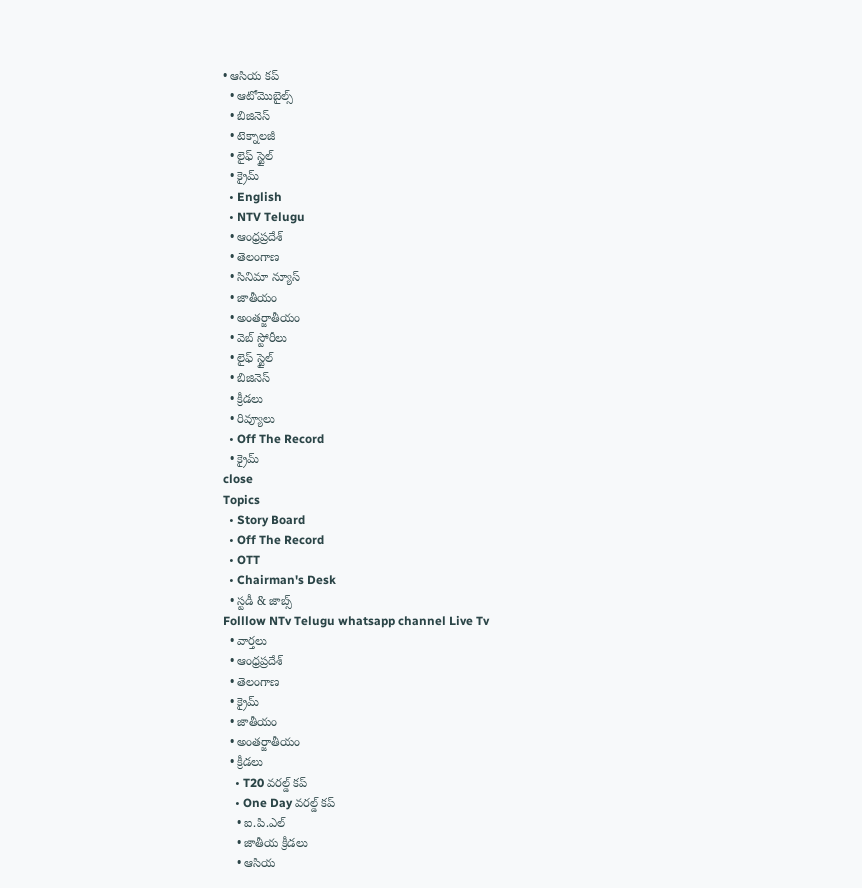• ఆసియ కప్
  • ఆటోమొబైల్స్
  • బిజినెస్‌
  • టెక్నాలజీ
  • లైఫ్ స్టైల్
  • క్రైమ్
  • English
  • NTV Telugu
  • ఆంధ్రప్రదేశ్
  • తెలంగాణ
  • సినిమా న్యూస్
  • జాతీయం
  • అంతర్జాతీయం
  • వెబ్ స్టోరీలు
  • లైఫ్ స్టైల్
  • బిజినెస్‌
  • క్రీడలు
  • రివ్యూలు
  • Off The Record
  • క్రైమ్
close
Topics
  • Story Board
  • Off The Record
  • OTT
  • Chairman's Desk
  • స్టడీ & జాబ్స్
Folllow NTv Telugu whatsapp channel Live Tv
  • వార్తలు
  • ఆంధ్రప్రదేశ్
  • తెలంగాణ
  • క్రైమ్
  • జాతీయం
  • అంతర్జాతీయం
  • క్రీడలు
    • T20 వరల్డ్ కప్
    • One Day వరల్డ్ కప్
    • ఐ.పి.ఎల్
    • జాతీయ క్రీడలు
    • ఆసియ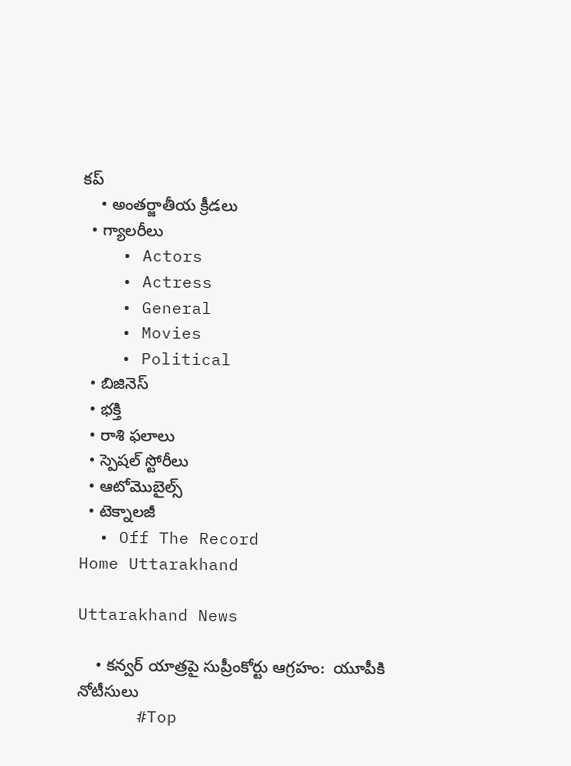కప్
    • అంతర్జాతీయ క్రీడలు
  • గ్యాలరీలు
    • Actors
    • Actress
    • General
    • Movies
    • Political
  • బిజినెస్‌
  • భక్తి
  • రాశి ఫలాలు
  • స్పెషల్‌ స్టోరీలు
  • ఆటోమొబైల్స్
  • టెక్నాలజీ
  • Off The Record
Home Uttarakhand

Uttarakhand News

    • క‌న్వ‌ర్ యాత్ర‌పై సుప్రీంకోర్టు ఆగ్ర‌హం:  యూపీకి నోటీసులు
      #Top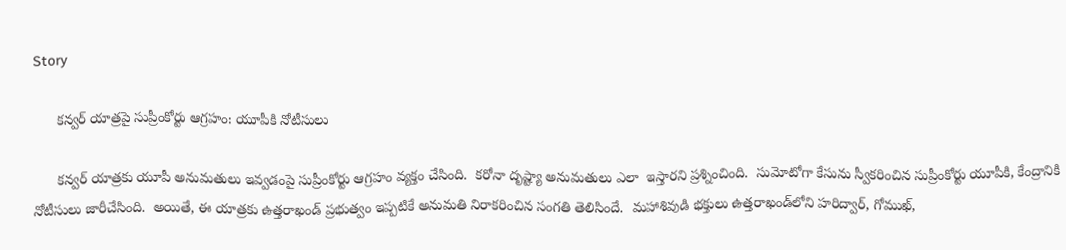Story

      క‌న్వ‌ర్ యాత్ర‌పై సుప్రీంకోర్టు ఆగ్ర‌హం: యూపీకి నోటీసులు

      క‌న్వ‌ర్ యాత్ర‌కు యూపీ అనుమ‌తులు ఇవ్వ‌డంపై సుప్రీంకోర్టు ఆగ్ర‌హం వ్య‌క్తం చేసింది.  క‌రోనా దృష్ట్యా అనుమ‌తులు ఎలా  ఇస్తార‌ని ప్ర‌శ్నించింది.  సుమోటోగా కేసును స్వీక‌రించిన సుప్రీంకోర్టు యూపీకి, కేంద్రానికి నోటీసులు జారీచేసింది.  అయితే, ఈ యాత్ర‌కు ఉత్త‌రాఖండ్ ప్ర‌భుత్వం ఇప్ప‌టికే అనుమ‌తి నిరాక‌రించిన సంగ‌తి తెలిసిందే.  మ‌హాశివుడి భ‌క్తులు ఉత్త‌రాఖండ్‌లోని హ‌రిద్వార్‌, గోముఖ్,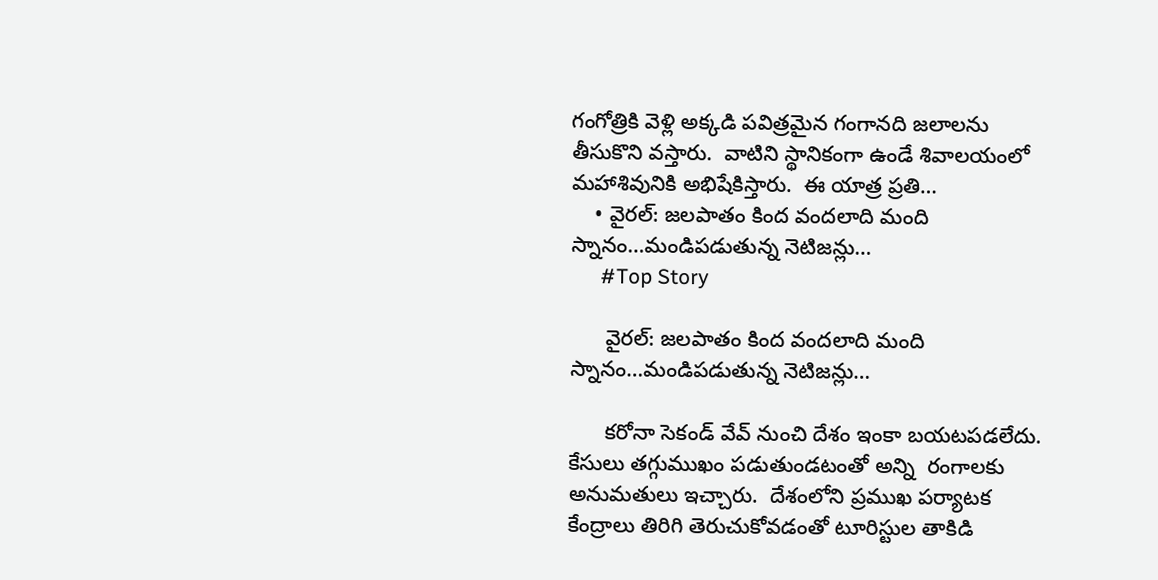గంగోత్రికి వెళ్లి అక్క‌డి ప‌విత్ర‌మైన గంగాన‌ది జ‌లాలను తీసుకొని వ‌స్తారు.  వాటిని స్థానికంగా ఉండే శివాల‌యంలో మ‌హాశివునికి అభిషేకిస్తారు.  ఈ యాత్ర ప్ర‌తి…
    • వైర‌ల్: జ‌ల‌పాతం కింద వంద‌లాది మంది స్నానం…మండిప‌డుతున్న నెటిజ‌న్లు…
      #Top Story

      వైర‌ల్: జ‌ల‌పాతం కింద వంద‌లాది మంది స్నానం…మండిప‌డుతున్న నెటిజ‌న్లు…

      క‌రోనా సెకండ్ వేవ్ నుంచి దేశం ఇంకా బ‌య‌ట‌ప‌డ‌లేదు.  కేసులు త‌గ్గుముఖం ప‌డుతుండ‌టంతో అన్ని  రంగాల‌కు అనుమ‌తులు ఇచ్చారు.  దేశంలోని ప్ర‌ముఖ ప‌ర్యాట‌క కేంద్రాలు తిరిగి తెరుచుకోవ‌డంతో టూరిస్టుల తాకిడి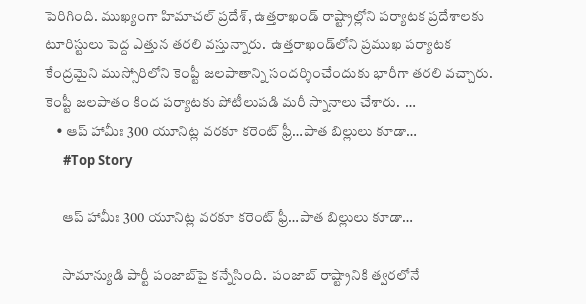పెరిగింది. ముఖ్యంగా హిమాచ‌ల్ ప్ర‌దేశ్‌, ఉత్త‌రాఖండ్ రాష్ట్రాల్లోని ప‌ర్యాటక ప్ర‌దేశాల‌కు టూరిస్టులు పెద్ద ఎత్తున త‌ర‌లి వ‌స్తున్నారు.  ఉత్త‌రాఖండ్‌లోని ప్ర‌ముఖ ప‌ర్యాట‌క కేంద్ర‌మైని ముస్సోరిలోని కెంప్టీ జ‌ల‌పాతాన్ని సంద‌ర్శించేందుకు భారీగా త‌ర‌లి వ‌చ్చారు.  కెంప్టీ జ‌ల‌పాతం కింద ప‌ర్యాట‌కు పోటీలుప‌డి మ‌రీ స్నానాలు చేశారు.  …
    • ఆప్ హామీః 300 యూనిట్ల వ‌ర‌కూ క‌రెంట్ ఫ్రీ…పాత బిల్లులు కూడా…
      #Top Story

      ఆప్ హామీః 300 యూనిట్ల వ‌ర‌కూ క‌రెంట్ ఫ్రీ…పాత బిల్లులు కూడా…

      సామాన్యుడి పార్టీ పంజాబ్‌పై క‌న్నేసింది.  పంజాబ్ రాష్ట్రానికి త్వ‌ర‌లోనే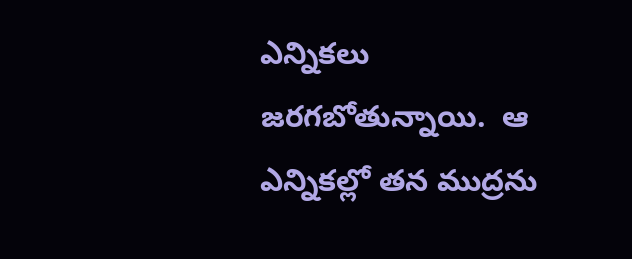ఎన్నిక‌లు జ‌ర‌గ‌బోతున్నాయి.  ఆ ఎన్నిక‌ల్లో త‌న ముద్ర‌ను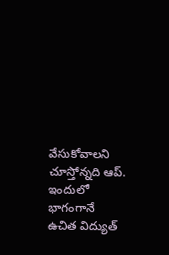వేసుకోవాల‌ని చూస్తోన్న‌ది ఆప్‌.  ఇందులో భాగంగానే ఉచిత విద్యుత్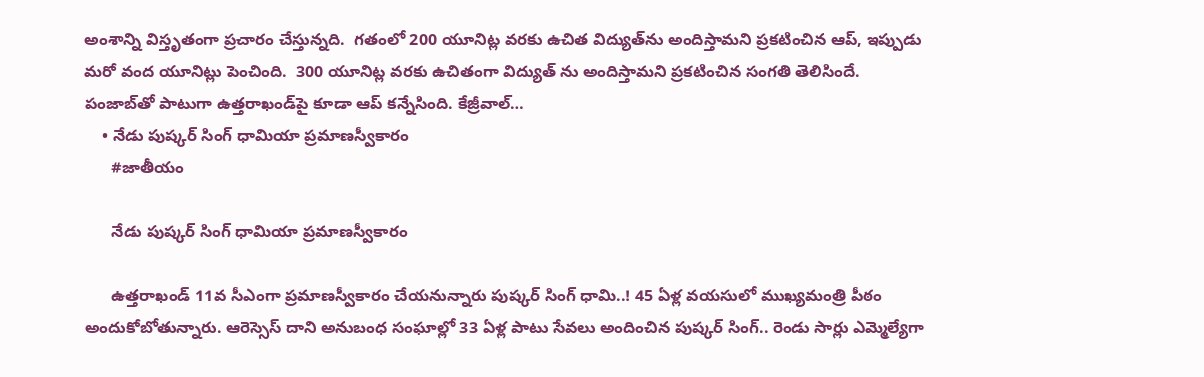అంశాన్ని విస్తృతంగా ప్రచారం చేస్తున్న‌ది.  గ‌తంలో 200 యూనిట్ల వ‌ర‌కు ఉచిత విద్యుత్‌ను అందిస్తామ‌ని ప్ర‌క‌టించిన ఆప్, ఇప్పుడు మ‌రో వంద యూనిట్లు పెంచింది.  300 యూనిట్ల వ‌ర‌కు ఉచితంగా విద్యుత్ ను అందిస్తామ‌ని ప్ర‌క‌టించిన సంగ‌తి తెలిసిందే.  పంజాబ్‌తో పాటుగా ఉత్త‌రాఖండ్‌పై కూడా ఆప్ క‌న్నేసింది. కేజ్రీవాల్…
    • నేడు పుష్కర్ సింగ్ ధామియా ప్రమాణస్వీకారం
      #జాతీయం

      నేడు పుష్కర్ సింగ్ ధామియా ప్రమాణస్వీకారం

      ఉత్తరాఖండ్‌ 11వ సీఎంగా ప్రమాణస్వీకారం చేయనున్నారు పుష్కర్‌ సింగ్‌ ధామి..! 45 ఏళ్ల వయసులో ముఖ్యమంత్రి పీఠం అందుకోబోతున్నారు. ఆరెస్సెస్‌ దాని అనుబంధ సంఘాల్లో 33 ఏళ్ల పాటు సేవలు అందించిన పుష్కర్‌ సింగ్‌.. రెండు సార్లు ఎమ్మెల్యేగా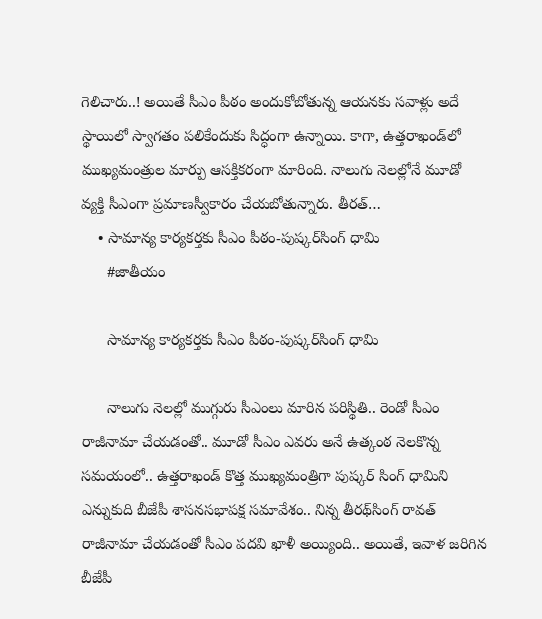గెలిచారు..! అయితే సీఎం పీఠం అందుకోబోతున్న ఆయనకు సవాళ్లు అదే స్థాయిలో స్వాగతం పలికేందుకు సిద్ధంగా ఉన్నాయి. కాగా, ఉత్తరాఖండ్‌లో ముఖ్యమంత్రుల మార్పు ఆసక్తికరంగా మారింది. నాలుగు నెలల్లోనే మూడో వ్యక్తి సీఎంగా ప్రమాణస్వీకారం చేయబోతున్నారు. తీరత్‌…
    • సామాన్య కార్యకర్తకు సీఎం పీఠం-పుష్కర్‌సింగ్‌ ధామి
      #జాతీయం

      సామాన్య కార్యకర్తకు సీఎం పీఠం-పుష్కర్‌సింగ్‌ ధామి

      నాలుగు నెలల్లో ముగ్గురు సీఎంలు మారిన పరిస్థితి.. రెండో సీఎం రాజీనామా చేయడంతో.. మూడో సీఎం ఎవరు అనే ఉత్కంఠ నెలకొన్న సమయంలో.. ఉత్తరాఖండ్‌ కొత్త ముఖ్యమంత్రిగా పుష్కర్‌ సింగ్‌ ధామిని ఎన్నుకుది బీజేపీ శాసనసభాపక్ష సమావేశం.. నిన్న తీరథ్‌సింగ్ రావత్ రాజీనామా చేయడంతో సీఎం పదవి ఖాళీ అయ్యింది.. అయితే, ఇవాళ జరిగిన బీజేపీ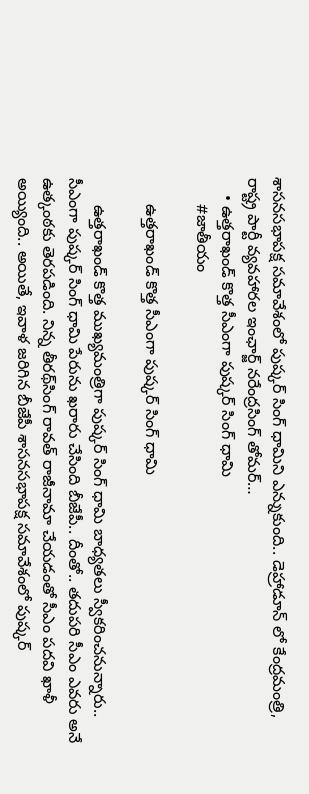శాసనసభాపక్ష సమావేశంలో పుష్కర్‌ సింగ్‌ ధామిని ఎన్నుకుంది.. డెహ్రాడూన్‌ లో కేంద్రమంత్రి, రాష్ట్ర పార్టీ వ్యవహారల ఇంఛార్జ్ నరేంద్రసింగ్‌ తోమర్…
    • ఉత్తరాఖండ్‌ కొత్త సీఎంగా పుష్కర్‌ సింగ్‌ ధామి
      #జాతీయం

      ఉత్తరాఖండ్‌ కొత్త సీఎంగా పుష్కర్‌ సింగ్‌ ధామి

      ఉత్తరాఖండ్‌ కొత్త ముఖ్యమంత్రిగా పుష్కర్‌ సింగ్‌ ధామి బాధ్యతలు స్వీకరించనున్నారు.. సీఎంగా పుష్కర్‌ సింగ్‌ ధామి పేరును ఖరారు చేసింది బీజేపీ.. దీంతో.. తదుపరి సీఎం ఎవరు అనే ఉత్కంఠకు తెరపడింది. నిన్న తీరథ్‌సింగ్ రావత్ రాజీనామా చేయడంతో సీఎం పదవి ఖాళీ అయ్యింది.. అయితే, ఇవాళ జరిగిన బీజేపీ శాసనసభాపక్ష సమావేశంలో పుష్కర్‌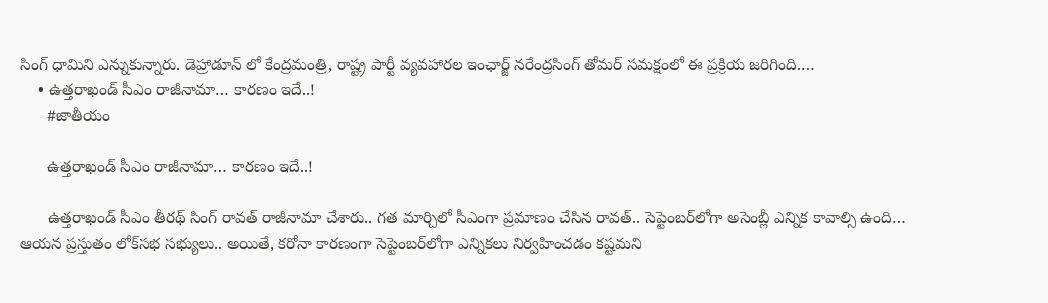సింగ్‌ ధామిని ఎన్నుకున్నారు. డెహ్రాడూన్‌ లో కేంద్రమంత్రి, రాష్ట్ర పార్టీ వ్యవహారల ఇంఛార్జ్ నరేంద్రసింగ్‌ తోమర్ సమక్షంలో ఈ ప్రక్రియ జరిగింది.…
    • ఉత్తరాఖండ్‌ సీఎం రాజీనామా… కారణం ఇదే..!
      #జాతీయం

      ఉత్తరాఖండ్‌ సీఎం రాజీనామా… కారణం ఇదే..!

      ఉత్తరాఖండ్‌ సీఎం తీరథ్‌ సింగ్‌ రావత్‌ రాజీనామా చేశారు.. గత మార్చిలో సీఎంగా ప్రమాణం చేసిన రావత్.. సెప్టెంబర్‌లోగా అసెంబ్లీ ఎన్నిక కావాల్సి ఉంది… ఆయన ప్రస్తుతం లోక్‌సభ సభ్యులు.. అయితే, కరోనా కారణంగా సెప్టెంబర్‌లోగా ఎన్నికలు నిర్వహించడం కష్టమని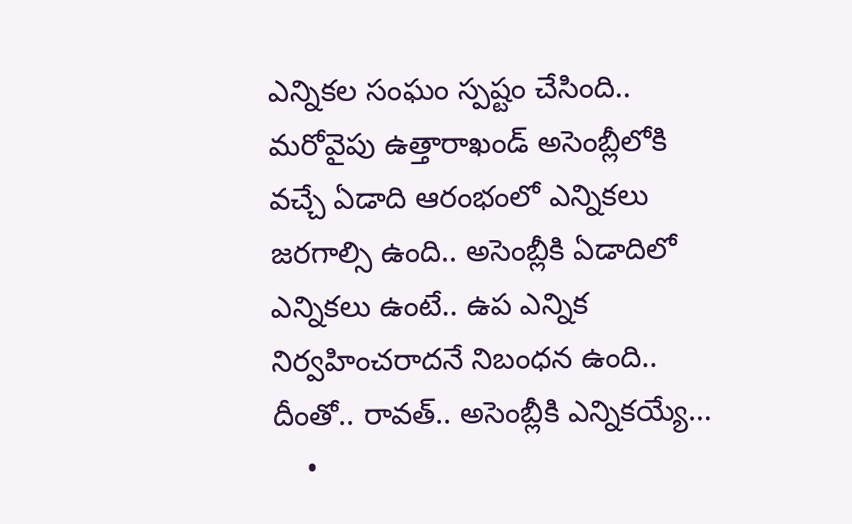ఎన్నికల సంఘం స్పష్టం చేసింది.. మరోవైపు ఉత్తారాఖండ్‌ అసెంబ్లీలోకి వచ్చే ఏడాది ఆరంభంలో ఎన్నికలు జరగాల్సి ఉంది.. అసెంబ్లీకి ఏడాదిలో ఎన్నికలు ఉంటే.. ఉప ఎన్నిక నిర్వహించరాదనే నిబంధన ఉంది.. దీంతో.. రావత్‌.. అసెంబ్లీకి ఎన్నికయ్యే…
    •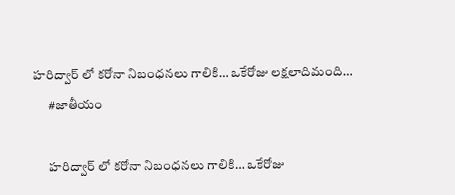హరిద్వార్ లో కరోనా నిబంధనలు గాలికి… ఒకేరోజు లక్షలాదిమంది…
      #జాతీయం

      హరిద్వార్ లో కరోనా నిబంధనలు గాలికి… ఒకేరోజు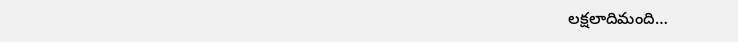లక్షలాదిమంది…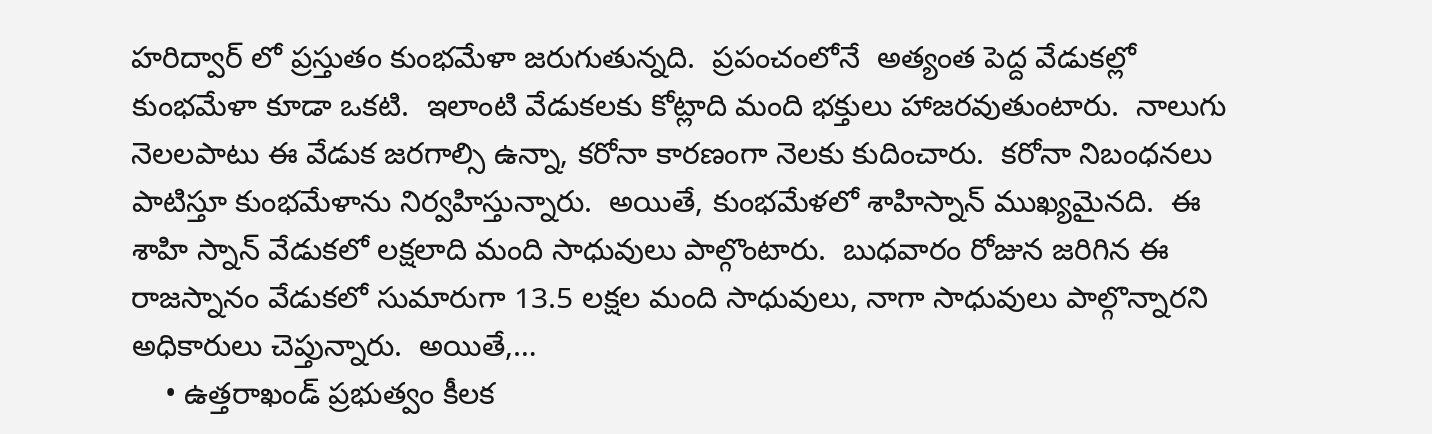హరిద్వార్ లో ప్రస్తుతం కుంభమేళా జరుగుతున్నది.  ప్రపంచంలోనే  అత్యంత పెద్ద వేడుకల్లో కుంభమేళా కూడా ఒకటి.  ఇలాంటి వేడుకలకు కోట్లాది మంది భక్తులు హాజరవుతుంటారు.  నాలుగు నెలలపాటు ఈ వేడుక జరగాల్సి ఉన్నా, కరోనా కారణంగా నెలకు కుదించారు.  కరోనా నిబంధనలు పాటిస్తూ కుంభమేళాను నిర్వహిస్తున్నారు.  అయితే, కుంభమేళలో శాహిస్నాన్ ముఖ్యమైనది.  ఈ శాహి స్నాన్ వేడుకలో లక్షలాది మంది సాధువులు పాల్గొంటారు.  బుధవారం రోజున జరిగిన ఈ రాజస్నానం వేడుకలో సుమారుగా 13.5 లక్షల మంది సాధువులు, నాగా సాధువులు పాల్గొన్నారని అధికారులు చెప్తున్నారు.  అయితే,…
    • ఉత్తరాఖండ్ ప్రభుత్వం కీలక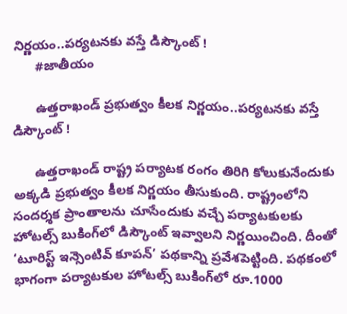నిర్ణయం..పర్యటనకు వస్తే డిస్కౌంట్‌ !
      #జాతీయం

      ఉత్తరాఖండ్ ప్రభుత్వం కీలక నిర్ణయం..పర్యటనకు వస్తే డిస్కౌంట్‌ !

      ఉత్తరాఖండ్‌ రాష్ట్ర పర్యాటక రంగం తిరిగి కోలుకునేందుకు అక్కడి ప్రభుత్వం కీలక నిర్ణయం తీసుకుంది. రాష్ట్రంలోని సందర్శక ప్రాంతాలను చూసేందుకు వచ్చే పర్యాటకులకు హోటల్స్‌ బుకింగ్‌లో డిస్కౌంట్‌ ఇవ్వాలని నిర్ణయించింది. దీంతో ‘టూరిస్ట్‌ ఇన్సెంటివ్‌ కూపన్‌’ పథకాన్ని ప్రవేశపెట్టింది. పథకంలో భాగంగా పర్యాటకుల హోటల్స్‌ బుకింగ్‌లో రూ.1000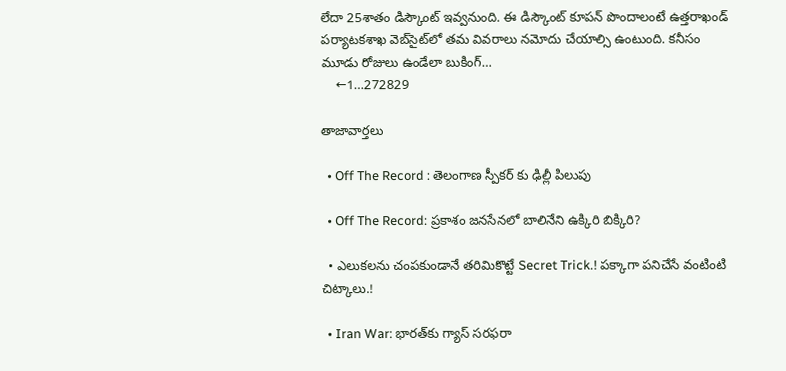లేదా 25శాతం డిస్కౌంట్‌ ఇవ్వనుంది. ఈ డిస్కౌంట్‌ కూపన్‌ పొందాలంటే ఉత్తరాఖండ్‌ పర్యాటకశాఖ వెబ్‌సైట్‌లో తమ వివరాలు నమోదు చేయాల్సి ఉంటుంది. కనీసం మూడు రోజులు ఉండేలా బుకింగ్‌…
    ←1…272829

తాజావార్తలు

  • Off The Record : తెలంగాణ స్పీకర్ కు ఢిల్లీ పిలుపు

  • Off The Record: ప్రకాశం జనసేనలో బాలినేని ఉక్కిరి బిక్కిరి?

  • ఎలుకలను చంపకుండానే తరిమికొట్టే Secret Trick.! పక్కాగా పనిచేసే వంటింటి చిట్కాలు.!

  • Iran War: భారత్‌కు గ్యాస్ సరఫరా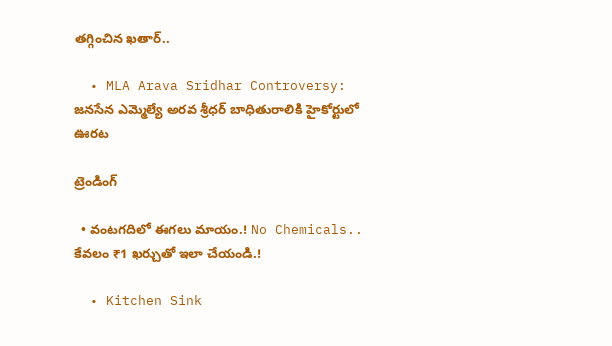తగ్గించిన ఖతార్..

  • MLA Arava Sridhar Controversy: జనసేన ఎమ్మెల్యే అరవ శ్రీధర్ బాధితురాలికి హైకోర్టులో ఊరట

ట్రెండింగ్‌

  • వంటగదిలో ఈగలు మాయం.! No Chemicals.. కేవలం ₹1 ఖర్చుతో ఇలా చేయండి.!

  • Kitchen Sink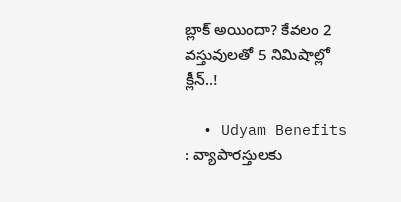బ్లాక్ అయిందా? కేవలం 2 వస్తువులతో 5 నిమిషాల్లో క్లీన్..!

  • Udyam Benefits : వ్యాపారస్తులకు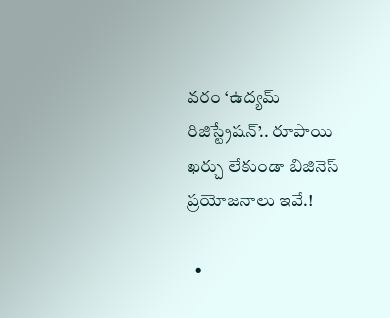వరం ‘ఉద్యమ్ రిజిస్ట్రేషన్’.. రూపాయి ఖర్చు లేకుండా బిజినెస్ ప్రయోజనాలు ఇవే.!

  •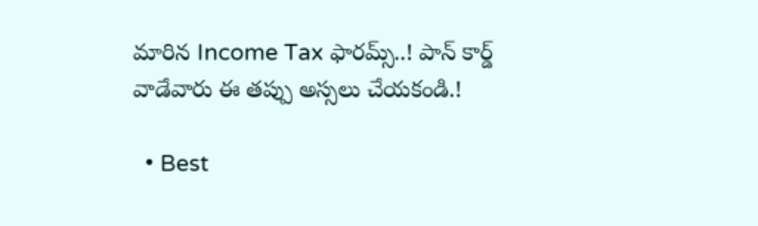మారిన Income Tax ఫారమ్స్..! పాన్ కార్డ్ వాడేవారు ఈ తప్పు అస్సలు చేయకండి.!

  • Best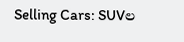Selling Cars: SUVల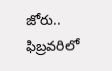జోరు.. ఫిబ్రవరిలో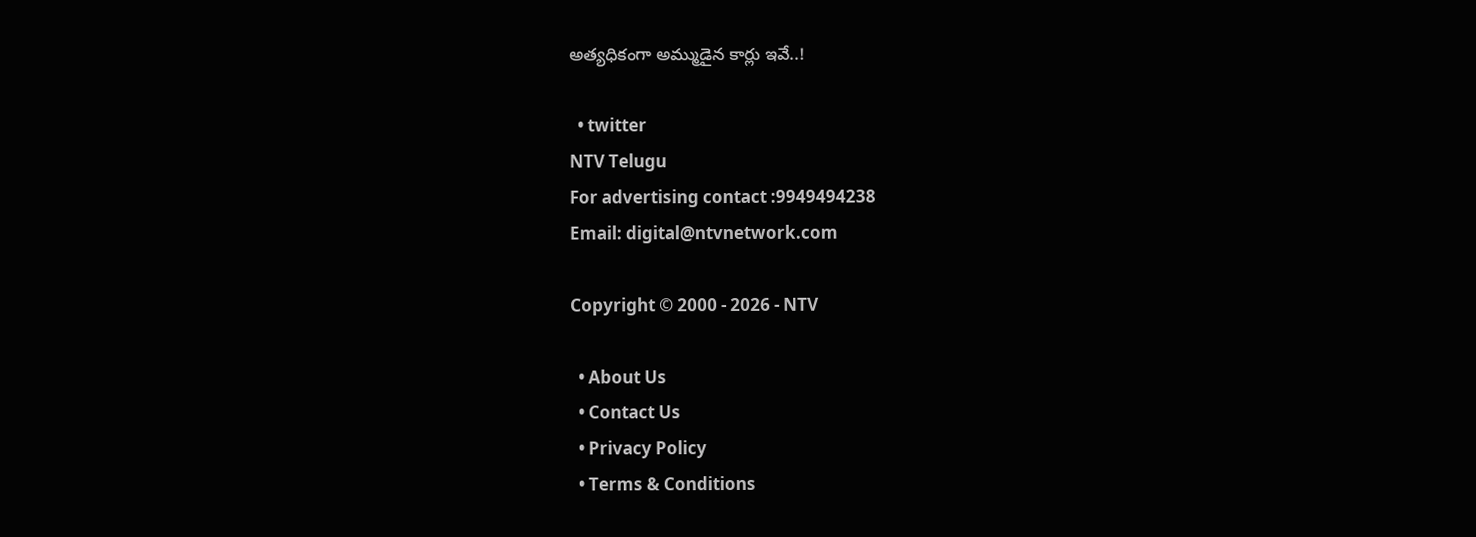అత్యధికంగా అమ్ముడైన కార్లు ఇవే..!

  • twitter
NTV Telugu
For advertising contact :9949494238
Email: digital@ntvnetwork.com

Copyright © 2000 - 2026 - NTV

  • About Us
  • Contact Us
  • Privacy Policy
  • Terms & Conditions